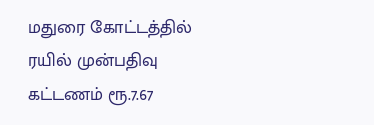மதுரை கோட்டத்தில் ரயில் முன்பதிவு கட்டணம் ரூ.7.67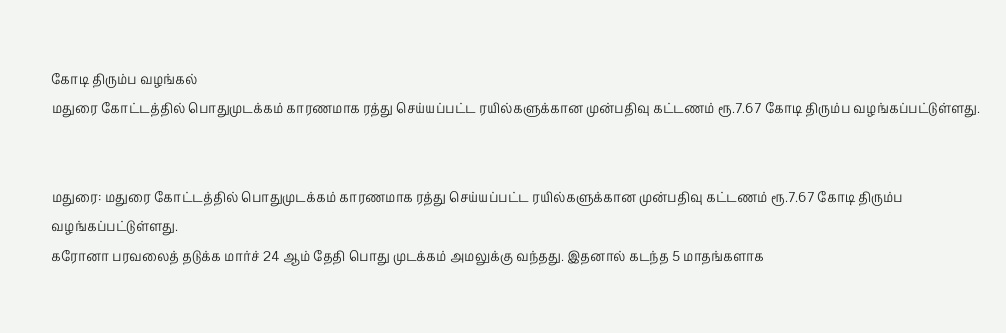கோடி திரும்ப வழங்கல்
மதுரை கோட்டத்தில் பொதுமுடக்கம் காரணமாக ரத்து செய்யப்பட்ட ரயில்களுக்கான முன்பதிவு கட்டணம் ரூ.7.67 கோடி திரும்ப வழங்கப்பட்டுள்ளது.


மதுரை: மதுரை கோட்டத்தில் பொதுமுடக்கம் காரணமாக ரத்து செய்யப்பட்ட ரயில்களுக்கான முன்பதிவு கட்டணம் ரூ.7.67 கோடி திரும்ப வழங்கப்பட்டுள்ளது.
கரோனா பரவலைத் தடுக்க மார்ச் 24 ஆம் தேதி பொது முடக்கம் அமலுக்கு வந்தது. இதனால் கடந்த 5 மாதங்களாக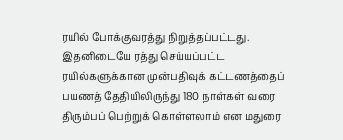ரயில் போக்குவரத்து நிறுத்தப்பட்டது. இதனிடையே ரத்து செய்யப்பட்ட ரயில்களுக்கான முன்பதிவுக் கட்டணத்தைப் பயணத் தேதியிலிருந்து 180 நாள்கள் வரை திரும்பப் பெற்றுக் கொள்ளலாம் என மதுரை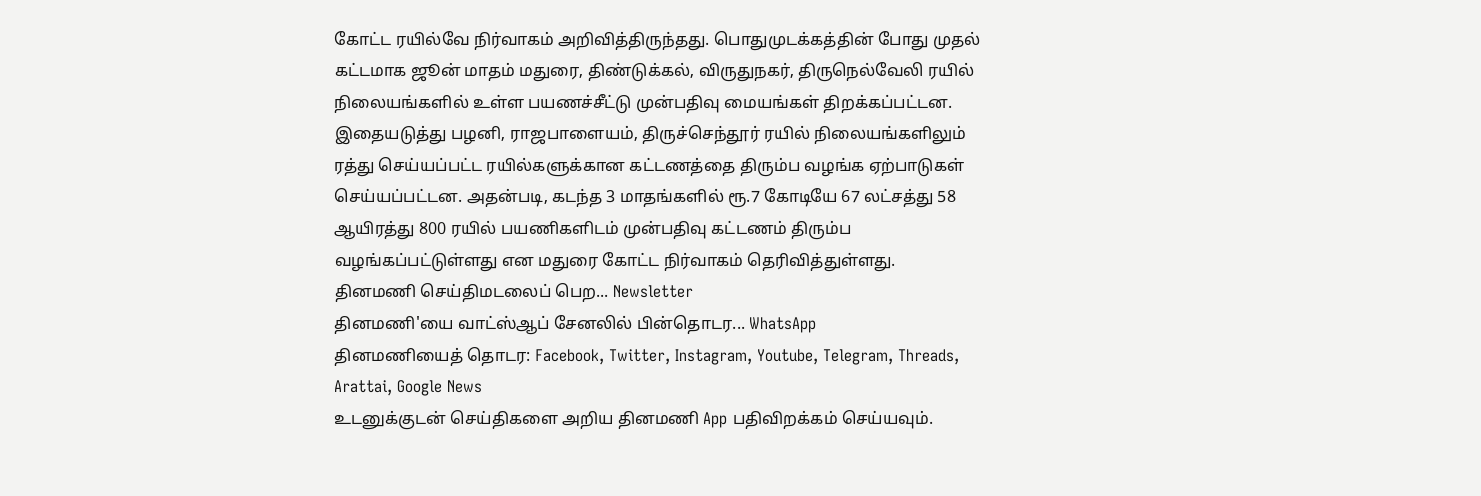கோட்ட ரயில்வே நிர்வாகம் அறிவித்திருந்தது. பொதுமுடக்கத்தின் போது முதல் கட்டமாக ஜூன் மாதம் மதுரை, திண்டுக்கல், விருதுநகர், திருநெல்வேலி ரயில் நிலையங்களில் உள்ள பயணச்சீட்டு முன்பதிவு மையங்கள் திறக்கப்பட்டன. இதையடுத்து பழனி, ராஜபாளையம், திருச்செந்தூர் ரயில் நிலையங்களிலும் ரத்து செய்யப்பட்ட ரயில்களுக்கான கட்டணத்தை திரும்ப வழங்க ஏற்பாடுகள் செய்யப்பட்டன. அதன்படி, கடந்த 3 மாதங்களில் ரூ.7 கோடியே 67 லட்சத்து 58 ஆயிரத்து 800 ரயில் பயணிகளிடம் முன்பதிவு கட்டணம் திரும்ப வழங்கப்பட்டுள்ளது என மதுரை கோட்ட நிர்வாகம் தெரிவித்துள்ளது.
தினமணி செய்திமடலைப் பெற... Newsletter
தினமணி'யை வாட்ஸ்ஆப் சேனலில் பின்தொடர... WhatsApp
தினமணியைத் தொடர: Facebook, Twitter, Instagram, Youtube, Telegram, Threads, Arattai, Google News
உடனுக்குடன் செய்திகளை அறிய தினமணி App பதிவிறக்கம் செய்யவும்.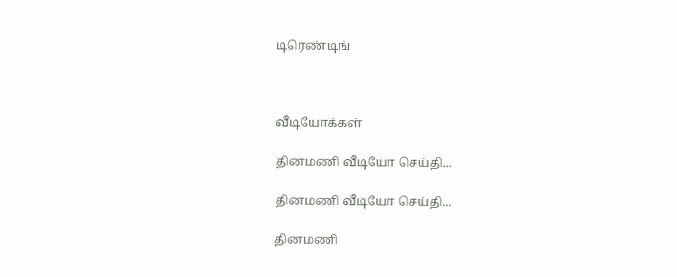டிரெண்டிங்



வீடியோக்கள்

தினமணி வீடியோ செய்தி...

தினமணி வீடியோ செய்தி...

தினமணி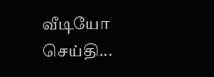வீடியோ செய்தி...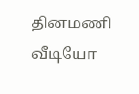தினமணி வீடியோ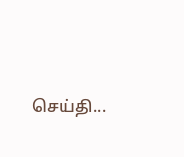செய்தி...